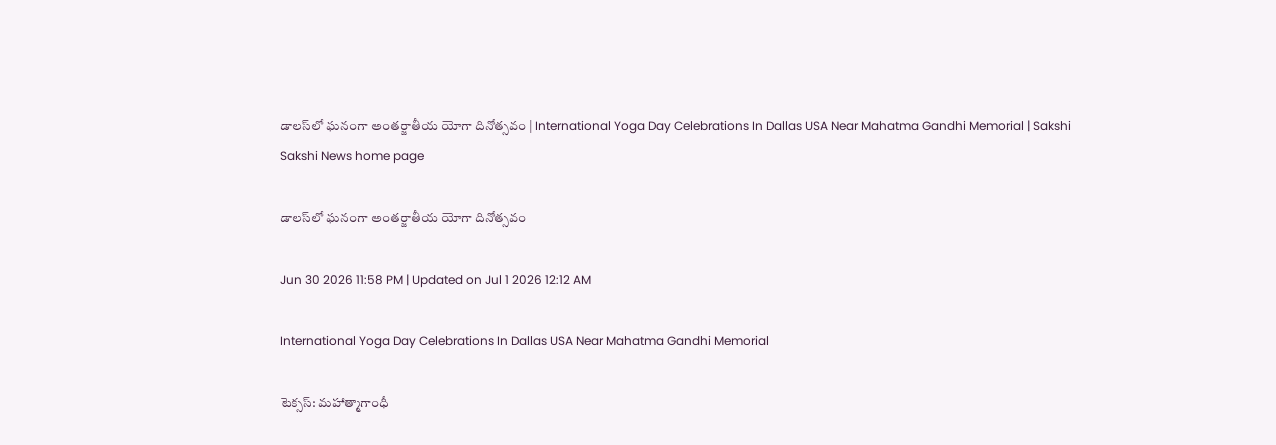డాలస్‌లో ఘనంగా అంతర్జాతీయ యోగా దినోత్సవం | International Yoga Day Celebrations In Dallas USA Near Mahatma Gandhi Memorial | Sakshi
Sakshi News home page

డాలస్‌లో ఘనంగా అంతర్జాతీయ యోగా దినోత్సవం

Jun 30 2026 11:58 PM | Updated on Jul 1 2026 12:12 AM

International Yoga Day Celebrations In Dallas USA Near Mahatma Gandhi Memorial

టెక్సస్: మహాత్మాగాంధీ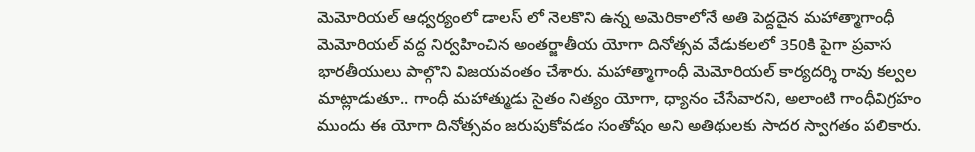మెమోరియల్ ఆధ్వర్యంలో డాలస్ లో నెలకొని ఉన్న అమెరికాలోనే అతి పెద్దదైన మహాత్మాగాంధీ మెమోరియల్ వద్ద నిర్వహించిన అంతర్జాతీయ యోగా దినోత్సవ వేడుకలలో 350కి పైగా ప్రవాస భారతీయులు పాల్గొని విజయవంతం చేశారు. మహాత్మాగాంధీ మెమోరియల్ కార్యదర్శి రావు కల్వల మాట్లాడుతూ.. గాంధీ మహాత్ముడు సైతం నిత్యం యోగా, ధ్యానం చేసేవారని, అలాంటి గాంధీవిగ్రహం ముందు ఈ యోగా దినోత్సవం జరుపుకోవడం సంతోషం అని అతిథులకు సాదర స్వాగతం పలికారు.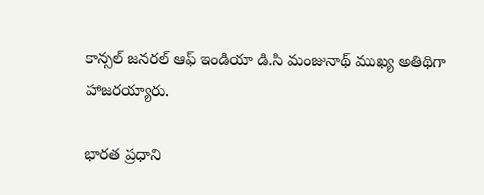కాన్సల్ జనరల్ ఆఫ్ ఇండియా డి.సి మంజునాథ్ ముఖ్య అతిథిగా హాజరయ్యారు.

భారత ప్రధాని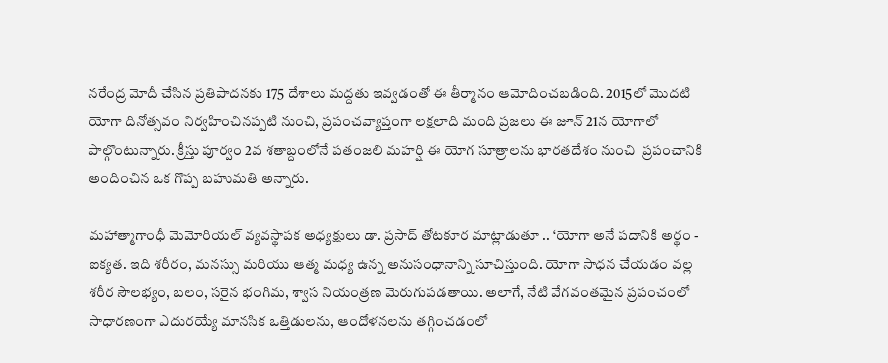నరేంద్ర మోదీ చేసిన ప్రతిపాదనకు 175 దేశాలు మద్దతు ఇవ్వడంతో ఈ తీర్మానం ఆమోదించబడింది. 2015లో మొదటి యోగా దినోత్సవం నిర్వహించినప్పటి నుంచి, ప్రపంచవ్యాప్తంగా లక్షలాది మంది ప్రజలు ఈ జూన్ 21న యోగాలో పాల్గొంటున్నారు. క్రీస్తు పూర్వం 2వ శతాబ్దంలోనే పతంజలి మహర్షి ఈ యోగ సూత్రాలను భారతదేశం నుంచి  ప్రపంచానికి అందించిన ఒక గొప్ప బహుమతి అన్నారు.

మహాత్మాగాంధీ మెమోరియల్ వ్యవస్థాపక అధ్యక్షులు డా. ప్రసాద్ తోటకూర మాట్లాడుతూ .. ‘యోగా అనే పదానికి అర్థం - ఐక్యత. ఇది శరీరం, మనస్సు మరియు ఆత్మ మధ్య ఉన్న అనుసంధానాన్ని సూచిస్తుంది. యోగా సాధన చేయడం వల్ల శరీర సౌలభ్యం, బలం, సరైన భంగిమ, శ్వాస నియంత్రణ మెరుగుపడతాయి. అలాగే, నేటి వేగవంతమైన ప్రపంచంలో సాధారణంగా ఎదురయ్యే మానసిక ఒత్తిడులను, ఆందోళనలను తగ్గించడంలో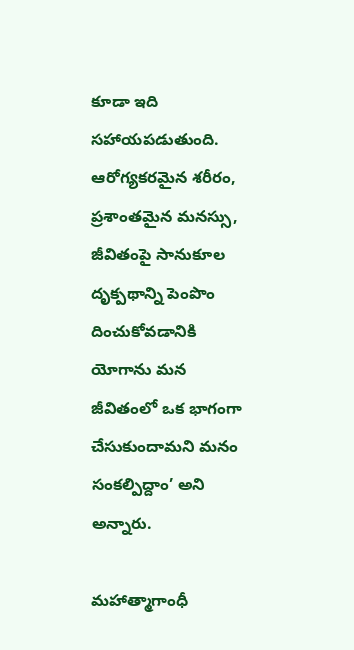కూడా ఇది సహాయపడుతుంది. ఆరోగ్యకరమైన శరీరం, ప్రశాంతమైన మనస్సు, జీవితంపై సానుకూల దృక్పథాన్ని పెంపొం దించుకోవడానికి యోగాను మన జీవితంలో ఒక భాగంగా చేసుకుందామని మనం సంకల్పిద్దాం’ అని అన్నారు.

మహాత్మాగాంధీ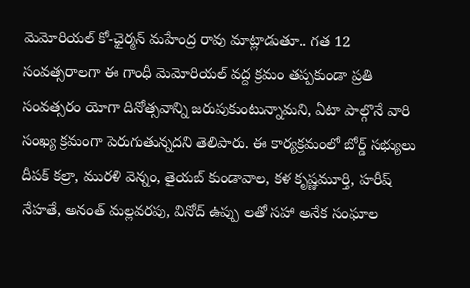మెమోరియల్ కో-ఛైర్మన్ మహేంద్ర రావు మాట్లాడుతూ.. గత 12 సంవత్సరాలగా ఈ గాంధీ మెమోరియల్ వద్ద క్రమం తప్పకుండా ప్రతి సంవత్సరం యోగా దినోత్సవాన్ని జరుపుకుంటున్నామని, ఏటా పాల్గొనే వారి సంఖ్య క్రమంగా పెరుగుతున్నదని తెలిపారు. ఈ కార్యక్రమంలో బోర్డ్ సభ్యులు దీపక్ కల్రా, మురళి వెన్నం, తైయబ్ కుండావాల, కళ కృష్ణమూర్తి, హరీష్ నేహతే, అనంత్ మల్లవరపు, వినోద్ ఉప్పు లతో సహా అనేక సంఘాల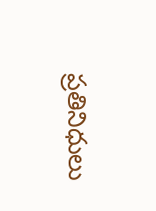ప్రతినిధులు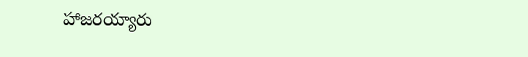హాజరయ్యారు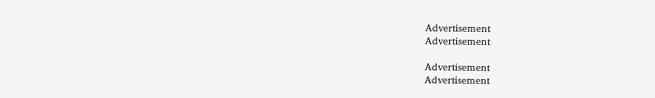Advertisement
Advertisement

Advertisement
Advertisement